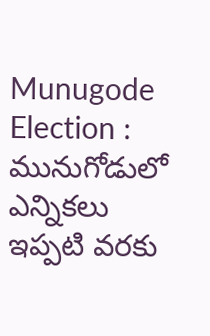Munugode Election : మునుగోడులో ఎన్నికలు ఇప్పటి వరకు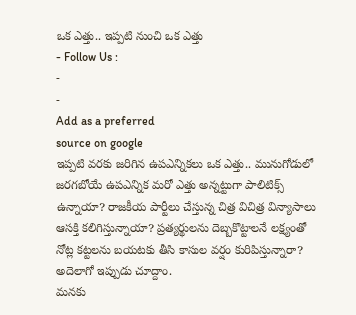ఒక ఎత్తు.. ఇప్పటి నుంచి ఒక ఎత్తు
- Follow Us :
-
-
Add as a preferred
source on google
ఇప్పటి వరకు జరిగిన ఉపఎన్నికలు ఒక ఎత్తు.. మునుగోడులో జరగబోయే ఉపఎన్నిక మరో ఎత్తు అన్నట్టుగా పాలిటిక్స్ ఉన్నాయా? రాజకీయ పార్టీలు చేస్తున్న చిత్ర విచిత్ర విన్యాసాలు ఆసక్తి కలిగిస్తున్నాయా? ప్రత్యర్థులను దెబ్బకొట్టాలనే లక్ష్యంతో నోట్ల కట్టలను బయటకు తీసి కాసుల వర్షం కురిపిస్తున్నారా? అదెలాగో ఇప్పుడు చూద్దాం.
మనకు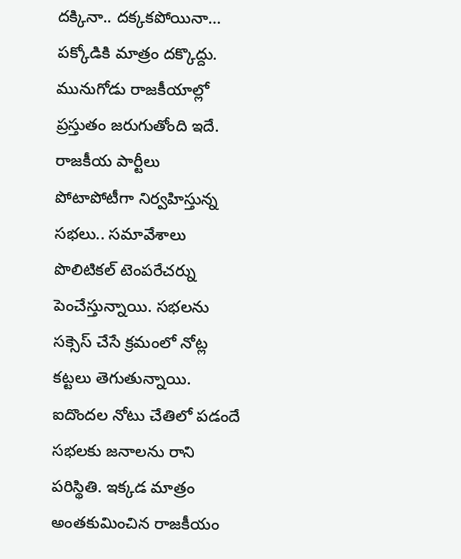దక్కినా.. దక్కకపోయినా… పక్కోడికి మాత్రం దక్కొద్దు. మునుగోడు రాజకీయాల్లో ప్రస్తుతం జరుగుతోంది ఇదే. రాజకీయ పార్టీలు పోటాపోటీగా నిర్వహిస్తున్న సభలు.. సమావేశాలు పొలిటికల్ టెంపరేచర్ను పెంచేస్తున్నాయి. సభలను సక్సెస్ చేసే క్రమంలో నోట్ల కట్టలు తెగుతున్నాయి. ఐదొందల నోటు చేతిలో పడందే సభలకు జనాలను రాని పరిస్థితి. ఇక్కడ మాత్రం అంతకుమించిన రాజకీయం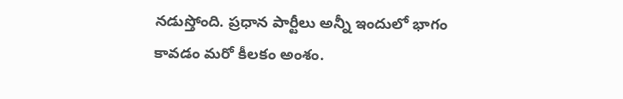నడుస్తోంది. ప్రధాన పార్టీలు అన్నీ ఇందులో భాగం కావడం మరో కీలకం అంశం.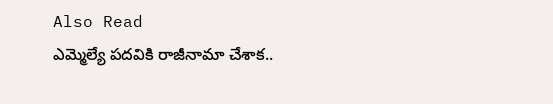Also Read
ఎమ్మెల్యే పదవికి రాజీనామా చేశాక..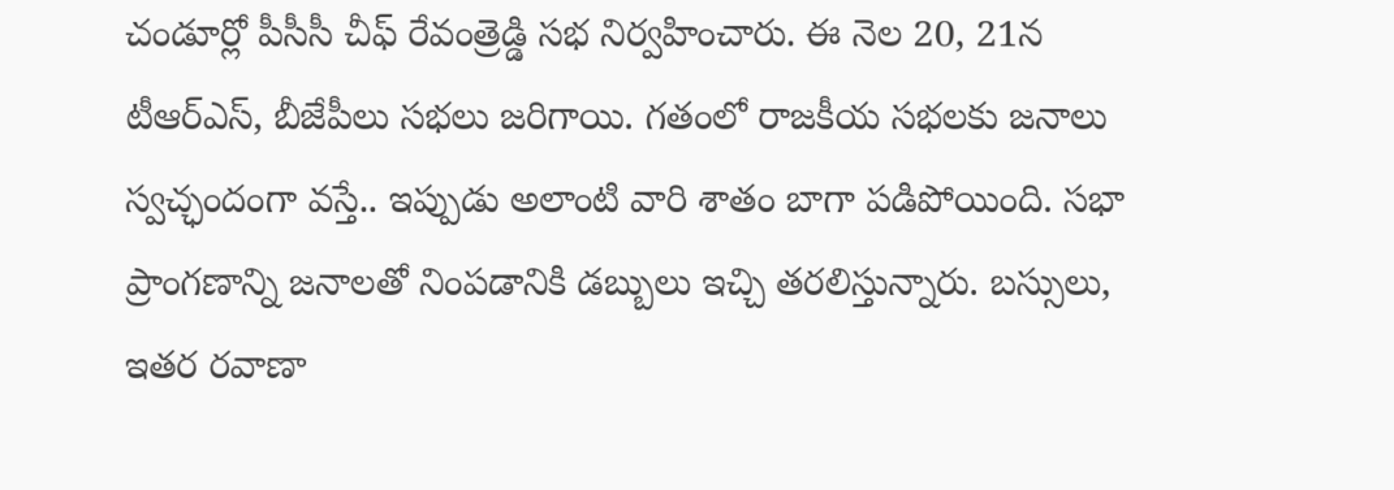చండూర్లో పీసీసీ చీఫ్ రేవంత్రెడ్డి సభ నిర్వహించారు. ఈ నెల 20, 21న టీఆర్ఎస్, బీజేపీలు సభలు జరిగాయి. గతంలో రాజకీయ సభలకు జనాలు స్వచ్ఛందంగా వస్తే.. ఇప్పుడు అలాంటి వారి శాతం బాగా పడిపోయింది. సభా ప్రాంగణాన్ని జనాలతో నింపడానికి డబ్బులు ఇచ్చి తరలిస్తున్నారు. బస్సులు, ఇతర రవాణా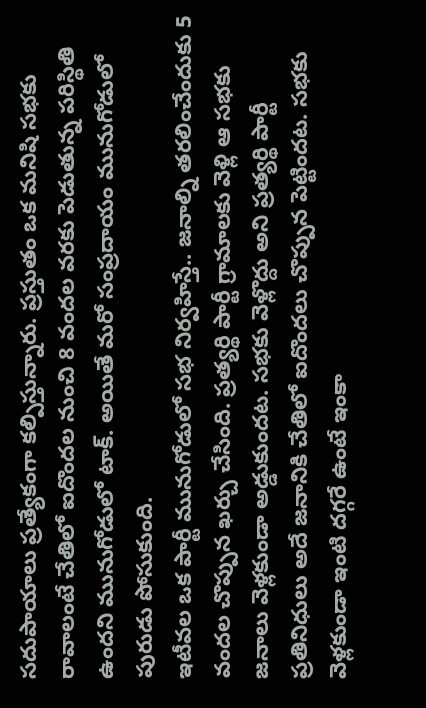సదుపాయాలు ప్రత్యేకంగా కల్పిస్తున్నారు. ప్రస్తుతం ఒక మనిషి సభకు రావాలంటే చేతిలో ఐదొందల నుంచి 8 వందల వరకు పెడుతున్న పరిస్థితి ఉందని మునుగోడులో టాక్. అయితే మరో సంప్రదాయం మునుగోడులో పురుడు పోసుకుంది.
ఇటీవల ఒక పార్టీ మునుగోడులో సభ నిర్వహిస్తే.. జనాల్ని తరలించేందుకు 5 వందల చొప్పున ఖర్చు చేసింది. ప్రత్యర్థి పార్టీ గ్రామాలకు వెళ్లి ఆ సభకు జనాలు వెళ్లకుండా అడ్డుకుందట. సభకు వెళ్లొద్దు అని ప్రత్యర్థి పార్టీ ప్రతినిధులు అదే జనానికి చేతిలో ఐదొందలు చొప్పున పెట్టిందట. సభకు వెళ్లకుండా ఇంటి దగ్గరే ఉంటే ఇంకా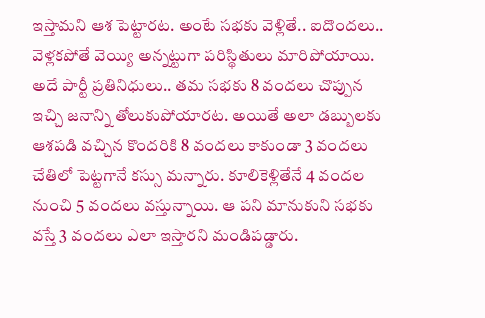ఇస్తామని ఆశ పెట్టారట. అంటే సభకు వెళ్లితే.. ఐదొందలు.. వెళ్లకపోతే వెయ్యి అన్నట్టుగా పరిస్థితులు మారిపోయాయి. అదే పార్టీ ప్రతినిధులు.. తమ సభకు 8 వందలు చొప్పున ఇచ్చి జనాన్ని తోలుకుపోయారట. అయితే అలా డబ్బులకు ఆశపడి వచ్చిన కొందరికి 8 వందలు కాకుండా 3 వందలు చేతిలో పెట్టగానే కస్సు మన్నారు. కూలికెళ్లితేనే 4 వందల నుంచి 5 వందలు వస్తున్నాయి. ఆ పని మానుకుని సభకు వస్తే 3 వందలు ఎలా ఇస్తారని మండిపడ్డారు.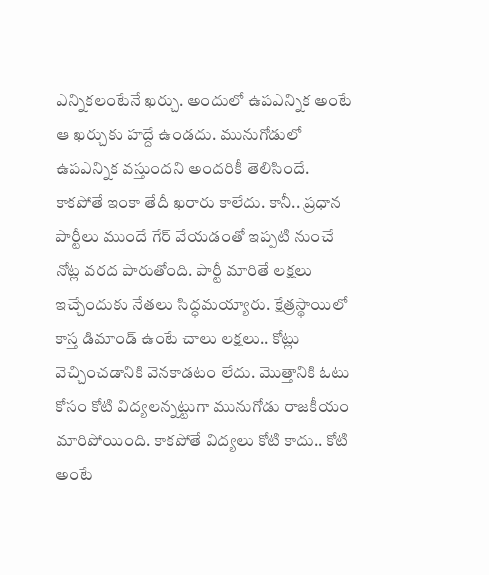ఎన్నికలంటేనే ఖర్చు. అందులో ఉపఎన్నిక అంటే ఆ ఖర్చుకు హద్దే ఉండదు. మునుగోడులో ఉపఎన్నిక వస్తుందని అందరికీ తెలిసిందే. కాకపోతే ఇంకా తేదీ ఖరారు కాలేదు. కానీ.. ప్రధాన పార్టీలు ముందే గేర్ వేయడంతో ఇప్పటి నుంచే నోట్ల వరద పారుతోంది. పార్టీ మారితే లక్షలు ఇచ్చేందుకు నేతలు సిద్ధమయ్యారు. క్షేత్రస్థాయిలో కాస్త డిమాండ్ ఉంటే చాలు లక్షలు.. కోట్లు వెచ్చించడానికి వెనకాడటం లేదు. మొత్తానికి ఓటు కోసం కోటి విద్యలన్నట్టుగా మునుగోడు రాజకీయం మారిపోయింది. కాకపోతే విద్యలు కోటి కాదు.. కోటి అంటే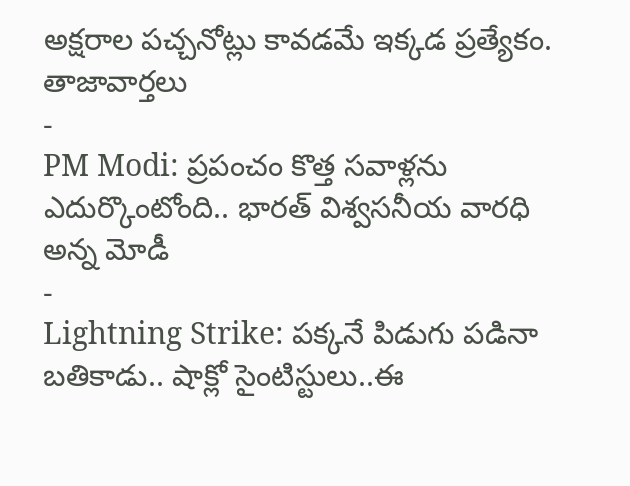అక్షరాల పచ్చనోట్లు కావడమే ఇక్కడ ప్రత్యేకం.
తాజావార్తలు
-
PM Modi: ప్రపంచం కొత్త సవాళ్లను ఎదుర్కొంటోంది.. భారత్ విశ్వసనీయ వారధి అన్న మోడీ
-
Lightning Strike: పక్కనే పిడుగు పడినా బతికాడు.. షాక్లో సైంటిస్టులు..ఈ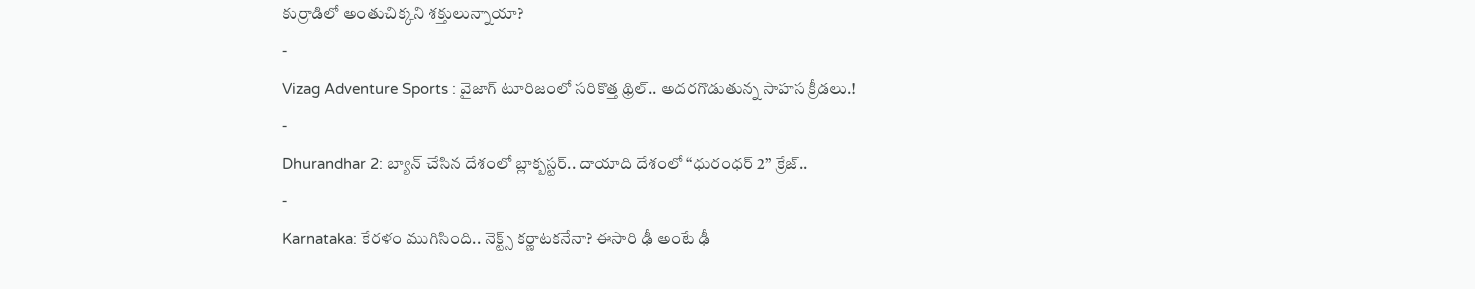కుర్రాడిలో అంతుచిక్కని శక్తులున్నాయా?
-
Vizag Adventure Sports : వైజాగ్ టూరిజంలో సరికొత్త థ్రిల్.. అదరగొడుతున్న సాహస క్రీడలు.!
-
Dhurandhar 2: బ్యాన్ చేసిన దేశంలో బ్లాక్బస్టర్.. దాయాది దేశంలో ‘‘ధురంధర్ 2’’ క్రేజ్..
-
Karnataka: కేరళం ముగిసింది.. నెక్ట్స్ కర్ణాటకనేనా? ఈసారి ఢీ అంటే ఢీ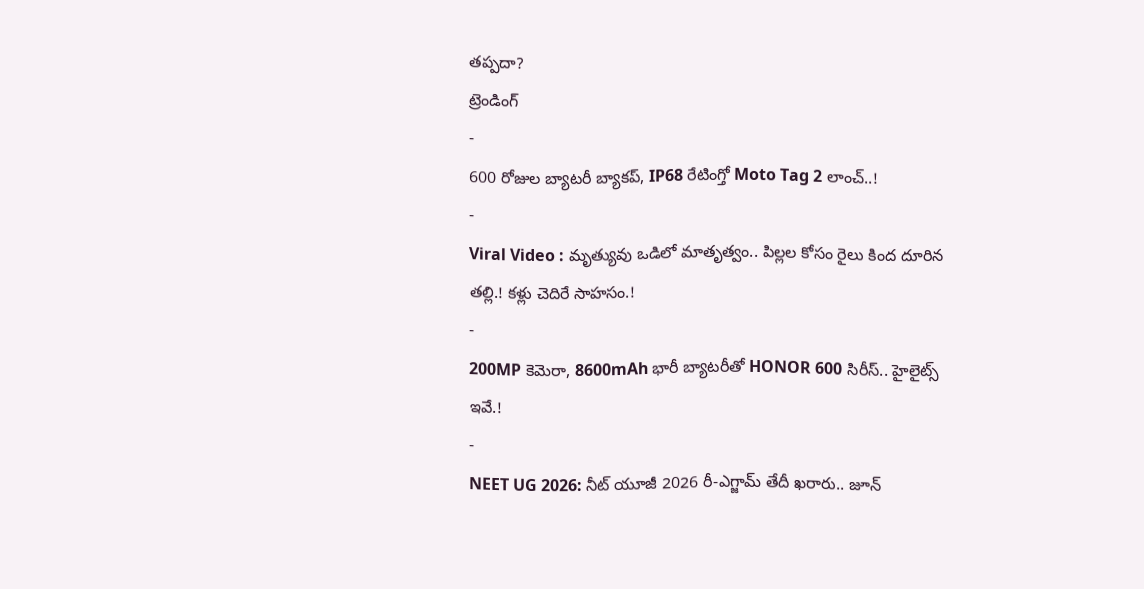తప్పదా?
ట్రెండింగ్
-
600 రోజుల బ్యాటరీ బ్యాకప్, IP68 రేటింగ్తో Moto Tag 2 లాంచ్..!
-
Viral Video : మృత్యువు ఒడిలో మాతృత్వం.. పిల్లల కోసం రైలు కింద దూరిన తల్లి.! కళ్లు చెదిరే సాహసం.!
-
200MP కెమెరా, 8600mAh భారీ బ్యాటరీతో HONOR 600 సిరీస్.. హైలైట్స్ ఇవే.!
-
NEET UG 2026: నీట్ యూజీ 2026 రీ-ఎగ్జామ్ తేదీ ఖరారు.. జూన్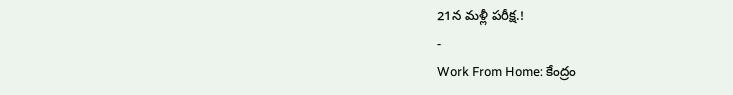21న మళ్లీ పరీక్ష.!
-
Work From Home: కేంద్రం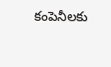కంపెనీలకు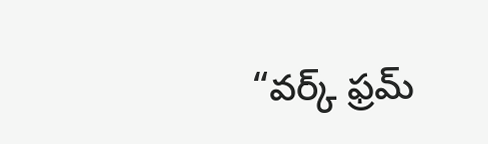“వర్క్ ఫ్రమ్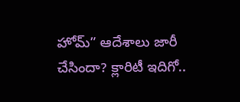హోమ్” ఆదేశాలు జారీ చేసిందా? క్లారిటీ ఇదిగో..